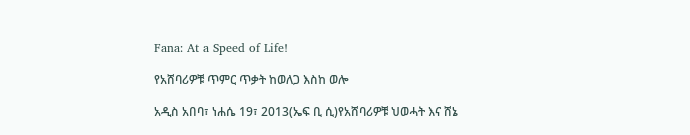Fana: At a Speed of Life!

የአሸባሪዎቹ ጥምር ጥቃት ከወለጋ እስከ ወሎ

አዲስ አበባ፣ ነሐሴ 19፣ 2013(ኤፍ ቢ ሲ)የአሸባሪዎቹ ህወሓት እና ሸኔ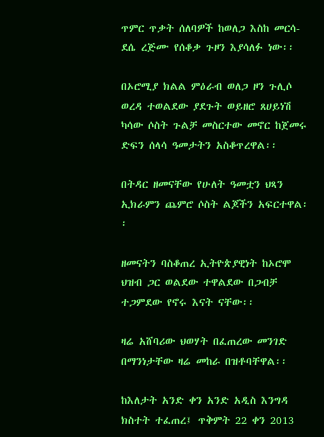ጥምር ጥቃት ሰለባዎች ከወለጋ እስከ መርሳ-ደሴ ረጅሙ የሰቆቃ ጉዞን እያሳለፉ ነው፡፡

በኦሮሚያ ክልል ምዕራብ ወለጋ ዞን ጉሊሶ ወረዳ ተወልደው ያደጉት ወይዘሮ ጸሀይነሽ ካሳው ሶስት ጉልቻ መስርተው መኖር ከጀመሩ ድፍን ሰላሳ ዓመታትን አስቆጥረዋል፡፡

በትዳር ዘመናቸው የሁለት ዓመቷን ህጻን ኢክራምን ጨምሮ ሶስት ልጆችን አፍርተዋል፡፡

ዘመናትን ባስቆጠረ ኢትዮጵያዊነት ከኦሮሞ ህዝብ ጋር ወልደው ተዋልደው በጋብቻ ተጋምደው የኖሩ እናት ናቸው፡፡

ዛሬ አሸባሪው ህወሃት በፈጠረው መንገድ በማንነታቸው ዛሬ መከራ በዝቶባቸዋል፡፡

ከእለታት አንድ ቀን አንድ አዲስ እንግዳ ክስተት ተፈጠረ፤ ጥቅምት 22 ቀን 2013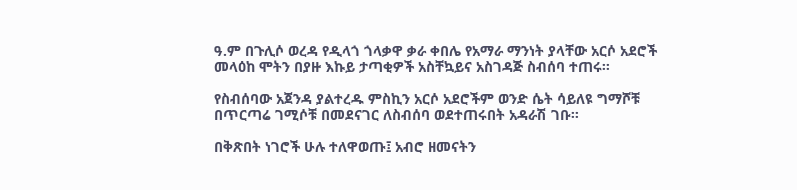ዓ.ም በጉሊሶ ወረዳ የዲላጎ ጎላቃዋ ቃራ ቀበሌ የአማራ ማንነት ያላቸው አርሶ አደሮች መላዕከ ሞትን በያዙ እኩይ ታጣቂዎች አስቸኳይና አስገዳጅ ስብሰባ ተጠሩ፡፡

የስብሰባው አጀንዳ ያልተረዱ ምስኪን አርሶ አደሮችም ወንድ ሴት ሳይለዩ ግማሾቹ በጥርጣሬ ገሚሶቹ በመደናገር ለስብሰባ ወደተጠሩበት አዳራሽ ገቡ፡፡

በቅጽበት ነገሮች ሁሉ ተለዋወጡ፤ አብሮ ዘመናትን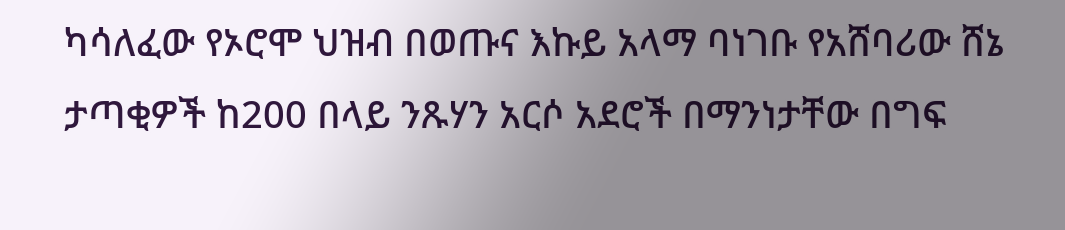ካሳለፈው የኦሮሞ ህዝብ በወጡና እኩይ አላማ ባነገቡ የአሸባሪው ሸኔ ታጣቂዎች ከ200 በላይ ንጹሃን አርሶ አደሮች በማንነታቸው በግፍ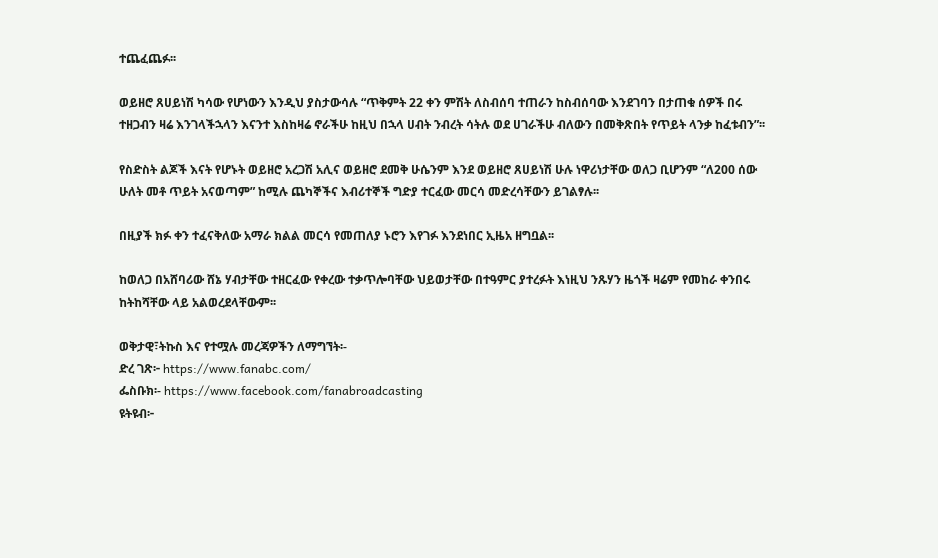ተጨፈጨፉ፡፡

ወይዘሮ ጸሀይነሽ ካሳው የሆነውን እንዲህ ያስታውሳሉ “ጥቅምት 22 ቀን ምሽት ለስብሰባ ተጠራን ከስብሰባው እንደገባን በታጠቁ ሰዎች በሩ ተዘጋብን ዛሬ እንገላችኋላን እናንተ እስከዛሬ ኖራችሁ ከዚህ በኋላ ሀብት ንብረት ሳትሉ ወደ ሀገራችሁ ብለውን በመቅጽበት የጥይት ላንቃ ከፈቱብን”፡፡

የስድስት ልጆች እናት የሆኑት ወይዘሮ አረጋሽ አሊና ወይዘሮ ደመቅ ሁሴንም እንደ ወይዘሮ ጸሀይነሽ ሁሉ ነዋሪነታቸው ወለጋ ቢሆንም “ለ200 ሰው ሁለት መቶ ጥይት አናወጣም” ከሚሉ ጨካኞችና እብሪተኞች ግድያ ተርፈው መርሳ መድረሳቸውን ይገልፃሉ፡፡

በዚያች ክፉ ቀን ተፈናቅለው አማራ ክልል መርሳ የመጠለያ ኑሮን እየገፉ እንደነበር ኢዜአ ዘግቧል፡፡

ከወለጋ በአሸባሪው ሸኔ ሃብታቸው ተዘርፈው የቀረው ተቃጥሎባቸው ህይወታቸው በተዓምር ያተረፉት እነዚህ ንጹሃን ዜጎች ዛሬም የመከራ ቀንበሩ ከትከሻቸው ላይ አልወረደላቸውም፡፡

ወቅታዊ፣ትኩስ እና የተሟሉ መረጃዎችን ለማግኘት፡-
ድረ ገጽ፦ https://www.fanabc.com/
ፌስቡክ፡- https://www.facebook.com/fanabroadcasting
ዩትዩብ፦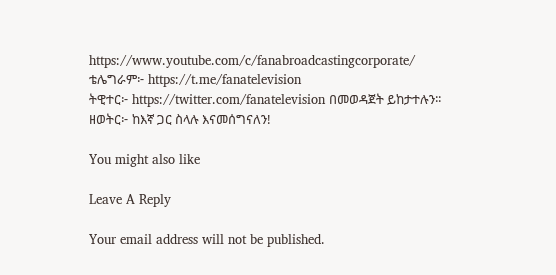https://www.youtube.com/c/fanabroadcastingcorporate/
ቴሌግራም፦ https://t.me/fanatelevision
ትዊተር፦ https://twitter.com/fanatelevision በመወዳጀት ይከታተሉን፡፡
ዘወትር፦ ከእኛ ጋር ስላሉ እናመሰግናለን!

You might also like

Leave A Reply

Your email address will not be published.